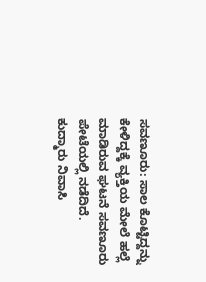ಸವಣೂರು: ಸಾಲ ಕೊಟ್ಟಿದ್ದನ್ನು ಕೇಳಿದ್ದಕ್ಕೆ ವ್ಯಕ್ತಿಯ ಮೇಲೆ ಹಲ್ಲೆ ಮಾಡಿರುವ ಘಟನೆ ಸವಣೂರು ಪೇಟೆಯಲ್ಲಿ ನಡೆದಿದೆ.
ಕುದ್ಮಾರು ನಿವಾಸಿ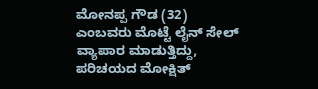ಮೋನಪ್ಪ ಗೌಡ (32) ಎಂಬವರು ಮೊಟ್ಟೆ ಲೈನ್ ಸೇಲ್ ವ್ಯಾಪಾರ ಮಾಡುತ್ತಿದ್ದು, ಪರಿಚಯದ ಮೋಕ್ಷಿತ್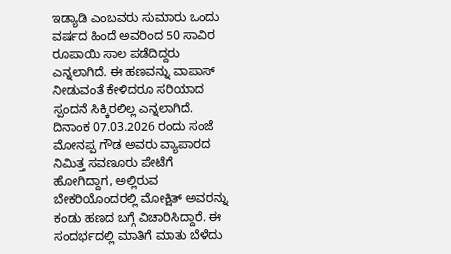ಇಡ್ಯಾಡಿ ಎಂಬವರು ಸುಮಾರು ಒಂದು ವರ್ಷದ ಹಿಂದೆ ಅವರಿಂದ 50 ಸಾವಿರ ರೂಪಾಯಿ ಸಾಲ ಪಡೆದಿದ್ದರು ಎನ್ನಲಾಗಿದೆ. ಈ ಹಣವನ್ನು ವಾಪಾಸ್ ನೀಡುವಂತೆ ಕೇಳಿದರೂ ಸರಿಯಾದ ಸ್ಪಂದನೆ ಸಿಕ್ಕಿರಲಿಲ್ಲ ಎನ್ನಲಾಗಿದೆ.
ದಿನಾಂಕ 07.03.2026 ರಂದು ಸಂಜೆ ಮೋನಪ್ಪ ಗೌಡ ಅವರು ವ್ಯಾಪಾರದ ನಿಮಿತ್ತ ಸವಣೂರು ಪೇಟೆಗೆ ಹೋಗಿದ್ದಾಗ, ಅಲ್ಲಿರುವ ಬೇಕರಿಯೊಂದರಲ್ಲಿ ಮೋಕ್ಷಿತ್ ಅವರನ್ನು ಕಂಡು ಹಣದ ಬಗ್ಗೆ ವಿಚಾರಿಸಿದ್ದಾರೆ. ಈ ಸಂದರ್ಭದಲ್ಲಿ ಮಾತಿಗೆ ಮಾತು ಬೆಳೆದು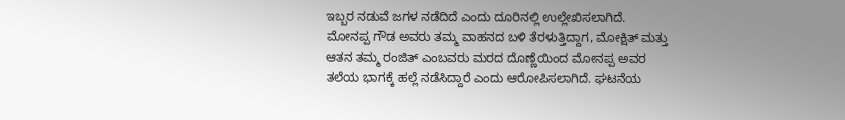ಇಬ್ಬರ ನಡುವೆ ಜಗಳ ನಡೆದಿದೆ ಎಂದು ದೂರಿನಲ್ಲಿ ಉಲ್ಲೇಖಿಸಲಾಗಿದೆ.
ಮೋನಪ್ಪ ಗೌಡ ಅವರು ತಮ್ಮ ವಾಹನದ ಬಳಿ ತೆರಳುತ್ತಿದ್ದಾಗ, ಮೋಕ್ಷಿತ್ ಮತ್ತು ಆತನ ತಮ್ಮ ರಂಜಿತ್ ಎಂಬವರು ಮರದ ದೊಣ್ಣೆಯಿಂದ ಮೋನಪ್ಪ ಅವರ ತಲೆಯ ಭಾಗಕ್ಕೆ ಹಲ್ಲೆ ನಡೆಸಿದ್ದಾರೆ ಎಂದು ಆರೋಪಿಸಲಾಗಿದೆ. ಘಟನೆಯ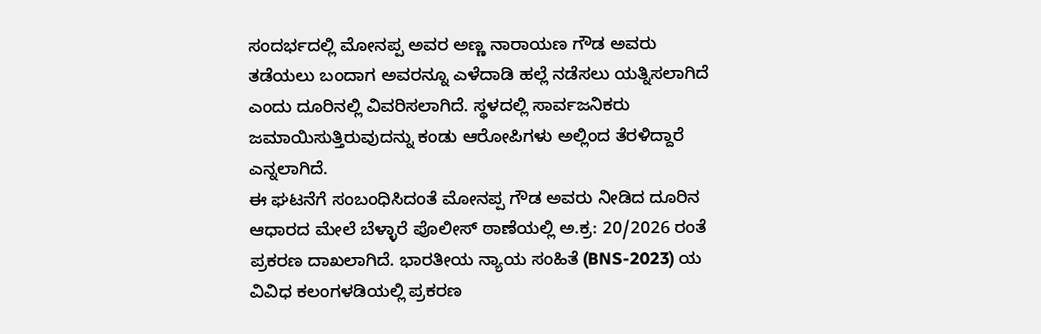ಸಂದರ್ಭದಲ್ಲಿ ಮೋನಪ್ಪ ಅವರ ಅಣ್ಣ ನಾರಾಯಣ ಗೌಡ ಅವರು ತಡೆಯಲು ಬಂದಾಗ ಅವರನ್ನೂ ಎಳೆದಾಡಿ ಹಲ್ಲೆ ನಡೆಸಲು ಯತ್ನಿಸಲಾಗಿದೆ ಎಂದು ದೂರಿನಲ್ಲಿ ವಿವರಿಸಲಾಗಿದೆ. ಸ್ಥಳದಲ್ಲಿ ಸಾರ್ವಜನಿಕರು ಜಮಾಯಿಸುತ್ತಿರುವುದನ್ನು ಕಂಡು ಆರೋಪಿಗಳು ಅಲ್ಲಿಂದ ತೆರಳಿದ್ದಾರೆ ಎನ್ನಲಾಗಿದೆ.
ಈ ಘಟನೆಗೆ ಸಂಬಂಧಿಸಿದಂತೆ ಮೋನಪ್ಪ ಗೌಡ ಅವರು ನೀಡಿದ ದೂರಿನ ಆಧಾರದ ಮೇಲೆ ಬೆಳ್ಳಾರೆ ಪೊಲೀಸ್ ಠಾಣೆಯಲ್ಲಿ ಅ.ಕ್ರ: 20/2026 ರಂತೆ ಪ್ರಕರಣ ದಾಖಲಾಗಿದೆ. ಭಾರತೀಯ ನ್ಯಾಯ ಸಂಹಿತೆ (BNS-2023) ಯ ವಿವಿಧ ಕಲಂಗಳಡಿಯಲ್ಲಿ ಪ್ರಕರಣ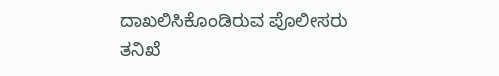ದಾಖಲಿಸಿಕೊಂಡಿರುವ ಪೊಲೀಸರು ತನಿಖೆ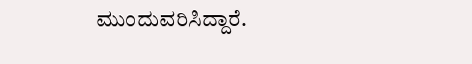ಮುಂದುವರಿಸಿದ್ದಾರೆ.